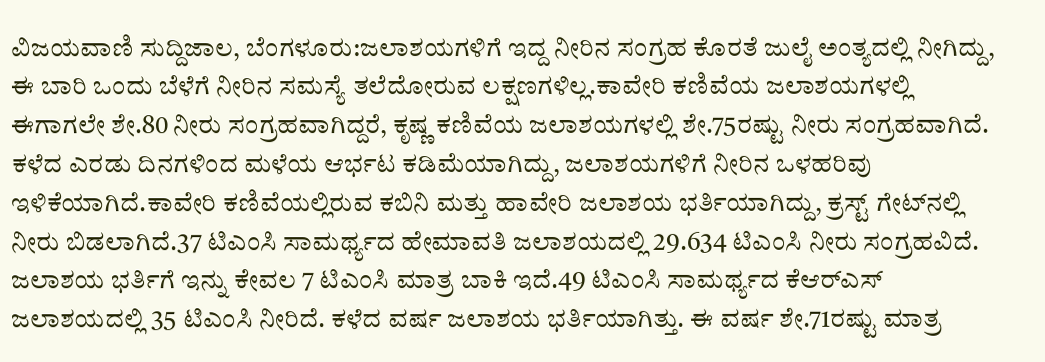ವಿಜಯವಾಣಿ ಸುದ್ದಿಜಾಲ, ಬೆಂಗಳೂರು:ಜಲಾಶಯಗಳಿಗೆ ಇದ್ದ ನೀರಿನ ಸಂಗ್ರಹ ಕೊರತೆ ಜುಲೈ ಅಂತ್ಯದಲ್ಲಿ ನೀಗಿದ್ದು, ಈ ಬಾರಿ ಒಂದು ಬೆಳೆಗೆ ನೀರಿನ ಸಮಸ್ಯೆ ತಲೆದೋರುವ ಲಕ್ಷಣಗಳಿಲ್ಲ.ಕಾವೇರಿ ಕಣಿವೆಯ ಜಲಾಶಯಗಳಲ್ಲಿ ಈಗಾಗಲೇ ಶೇ.80 ನೀರು ಸಂಗ್ರಹವಾಗಿದ್ದರೆ, ಕೃಷ್ಣ ಕಣಿವೆಯ ಜಲಾಶಯಗಳಲ್ಲಿ ಶೇ.75ರಷ್ಟು ನೀರು ಸಂಗ್ರಹವಾಗಿದೆ. ಕಳೆದ ಎರಡು ದಿನಗಳಿಂದ ಮಳೆಯ ಆರ್ಭಟ ಕಡಿಮೆಯಾಗಿದ್ದು, ಜಲಾಶಯಗಳಿಗೆ ನೀರಿನ ಒಳಹರಿವು ಇಳಿಕೆಯಾಗಿದೆ.ಕಾವೇರಿ ಕಣಿವೆಯಲ್ಲಿರುವ ಕಬಿನಿ ಮತ್ತು ಹಾವೇರಿ ಜಲಾಶಯ ಭರ್ತಿಯಾಗಿದ್ದು, ಕ್ರಸ್ಟ್ ಗೇಟ್‌ನಲ್ಲಿ ನೀರು ಬಿಡಲಾಗಿದೆ.37 ಟಿಎಂಸಿ ಸಾಮರ್ಥ್ಯದ ಹೇಮಾವತಿ ಜಲಾಶಯದಲ್ಲಿ 29.634 ಟಿಎಂಸಿ ನೀರು ಸಂಗ್ರಹವಿದೆ. ಜಲಾಶಯ ಭರ್ತಿಗೆ ಇನ್ನು ಕೇವಲ 7 ಟಿಎಂಸಿ ಮಾತ್ರ ಬಾಕಿ ಇದೆ.49 ಟಿಎಂಸಿ ಸಾಮರ್ಥ್ಯದ ಕೆಆರ್‌ಎಸ್ ಜಲಾಶಯದಲ್ಲಿ 35 ಟಿಎಂಸಿ ನೀರಿದೆ. ಕಳೆದ ವರ್ಷ ಜಲಾಶಯ ಭರ್ತಿಯಾಗಿತ್ತು. ಈ ವರ್ಷ ಶೇ.71ರಷ್ಟು ಮಾತ್ರ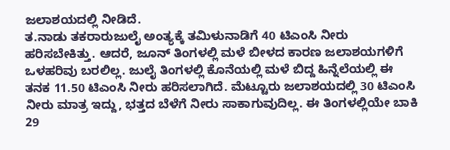ಜಲಾಶಯದಲ್ಲಿ ನೀಡಿದೆ.
ತ.ನಾಡು ತಕರಾರುಜುಲೈ ಅಂತ್ಯಕ್ಕೆ ತಮಿಳುನಾಡಿಗೆ 40 ಟಿಎಂಸಿ ನೀರು ಹರಿಸಬೇಕಿತ್ತು. ಆದರೆ, ಜೂನ್ ತಿಂಗಳಲ್ಲಿ ಮಳೆ ಬೀಳದ ಕಾರಣ ಜಲಾಶಯಗಳಿಗೆ ಒಳಹರಿವು ಬರಲಿಲ್ಲ. ಜುಲೈ ತಿಂಗಳಲ್ಲಿ ಕೊನೆಯಲ್ಲಿ ಮಳೆ ಬಿದ್ದ ಹಿನ್ನೆಲೆಯಲ್ಲಿ ಈ ತನಕ 11.50 ಟಿಎಂಸಿ ನೀರು ಹರಿಸಲಾಗಿದೆ. ಮೆಟ್ಟೂರು ಜಲಾಶಯದಲ್ಲಿ 30 ಟಿಎಂಸಿ ನೀರು ಮಾತ್ರ ಇದ್ದು, ಭತ್ತದ ಬೆಳೆಗೆ ನೀರು ಸಾಕಾಗುವುದಿಲ್ಲ. ಈ ತಿಂಗಳಲ್ಲಿಯೇ ಬಾಕಿ 29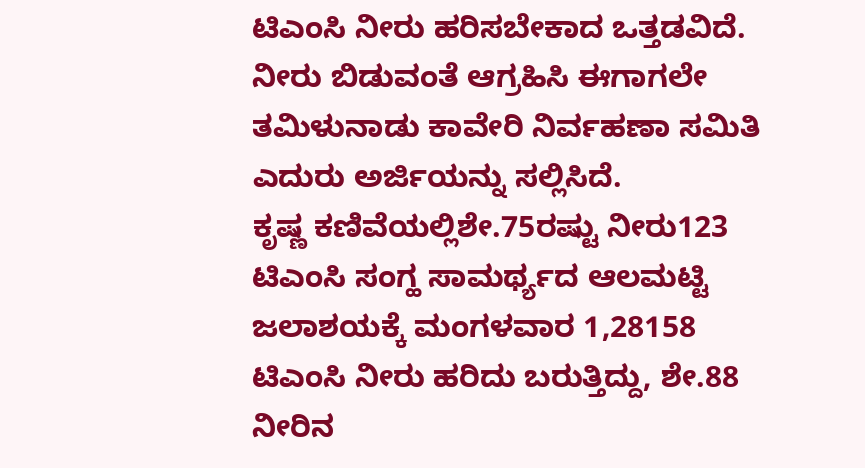ಟಿಎಂಸಿ ನೀರು ಹರಿಸಬೇಕಾದ ಒತ್ತಡವಿದೆ. ನೀರು ಬಿಡುವಂತೆ ಆಗ್ರಹಿಸಿ ಈಗಾಗಲೇ ತಮಿಳುನಾಡು ಕಾವೇರಿ ನಿರ್ವಹಣಾ ಸಮಿತಿ ಎದುರು ಅರ್ಜಿಯನ್ನು ಸಲ್ಲಿಸಿದೆ.
ಕೃಷ್ಣ ಕಣಿವೆಯಲ್ಲಿಶೇ.75ರಷ್ಟು ನೀರು123 ಟಿಎಂಸಿ ಸಂಗ್ಹ ಸಾಮರ್ಥ್ಯದ ಆಲಮಟ್ಟಿ ಜಲಾಶಯಕ್ಕೆ ಮಂಗಳವಾರ 1,28158 ಟಿಎಂಸಿ ನೀರು ಹರಿದು ಬರುತ್ತಿದ್ದು, ಶೇ.88 ನೀರಿನ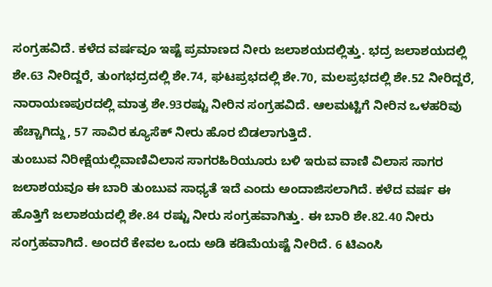ಸಂಗ್ರಹವಿದೆ. ಕಳೆದ ವರ್ಷವೂ ಇಷ್ಟೆ ಪ್ರಮಾಣದ ನೀರು ಜಲಾಶಯದಲ್ಲಿತ್ತು. ಭದ್ರ ಜಲಾಶಯದಲ್ಲಿ ಶೇ.63 ನೀರಿದ್ದರೆ, ತುಂಗಭದ್ರದಲ್ಲಿ ಶೇ.74, ಘಟಪ್ರಭದಲ್ಲಿ ಶೇ.70, ಮಲಪ್ರಭದಲ್ಲಿ ಶೇ.52 ನೀರಿದ್ದರೆ, ನಾರಾಯಣಪುರದಲ್ಲಿ ಮಾತ್ರ ಶೇ.93ರಷ್ಟು ನೀರಿನ ಸಂಗ್ರಹವಿದೆ. ಆಲಮಟ್ಟಿಗೆ ನೀರಿನ ಒಳಹರಿವು ಹೆಚ್ಚಾಗಿದ್ದು, 57 ಸಾವಿರ ಕ್ಯೂಸೆಕ್ ನೀರು ಹೊರ ಬಿಡಲಾಗುತ್ತಿದೆ.
ತುಂಬುವ ನಿರೀಕ್ಷೆಯಲ್ಲಿವಾಣಿವಿಲಾಸ ಸಾಗರಹಿರಿಯೂರು ಬಳಿ ಇರುವ ವಾಣಿ ವಿಲಾಸ ಸಾಗರ ಜಲಾಶಯವೂ ಈ ಬಾರಿ ತುಂಬುವ ಸಾಧ್ಯತೆ ಇದೆ ಎಂದು ಅಂದಾಜಿಸಲಾಗಿದೆ. ಕಳೆದ ವರ್ಷ ಈ ಹೊತ್ತಿಗೆ ಜಲಾಶಯದಲ್ಲಿ ಶೇ.84 ರಷ್ಟು ನೀರು ಸಂಗ್ರಹವಾಗಿತ್ತು. ಈ ಬಾರಿ ಶೇ.82.40 ನೀರು ಸಂಗ್ರಹವಾಗಿದೆ. ಅಂದರೆ ಕೇವಲ ಒಂದು ಅಡಿ ಕಡಿಮೆಯಷ್ಟೆ ನೀರಿದೆ. 6 ಟಿಎಂಸಿ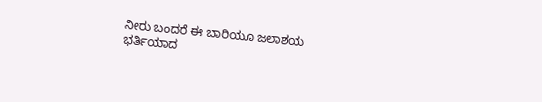ನೀರು ಬಂದರೆ ಈ ಬಾರಿಯೂ ಜಲಾಶಯ ಭರ್ತಿಯಾದ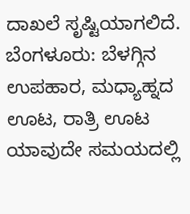ದಾಖಲೆ ಸೃಷ್ಟಿಯಾಗಲಿದೆ.
ಬೆಂಗಳೂರು: ಬೆಳಗ್ಗಿನ ಉಪಹಾರ, ಮಧ್ಯಾಹ್ನದ ಊಟ, ರಾತ್ರಿ ಊಟ ಯಾವುದೇ ಸಮಯದಲ್ಲಿ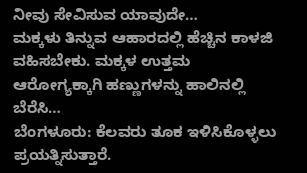ನೀವು ಸೇವಿಸುವ ಯಾವುದೇ…
ಮಕ್ಕಳು ತಿನ್ನುವ ಆಹಾರದಲ್ಲಿ ಹೆಚ್ಚಿನ ಕಾಳಜಿ ವಹಿಸಬೇಕು. ಮಕ್ಕಳ ಉತ್ತಮ ಆರೋಗ್ಯಕ್ಕಾಗಿ ಹಣ್ಣುಗಳನ್ನು ಹಾಲಿನಲ್ಲಿ ಬೆರೆಸಿ…
ಬೆಂಗಳೂರು: ಕೆಲವರು ತೂಕ ಇಳಿಸಿಕೊಳ್ಳಲು ಪ್ರಯತ್ನಿಸುತ್ತಾರೆ.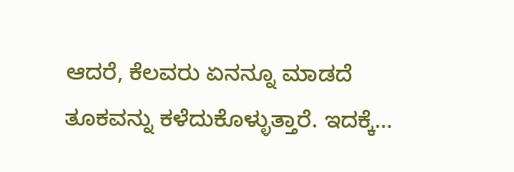ಆದರೆ, ಕೆಲವರು ಏನನ್ನೂ ಮಾಡದೆ ತೂಕವನ್ನು ಕಳೆದುಕೊಳ್ಳುತ್ತಾರೆ. ಇದಕ್ಕೆ…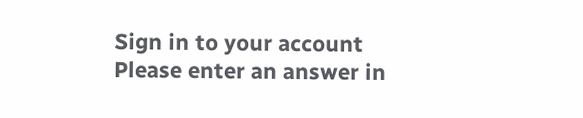Sign in to your account
Please enter an answer in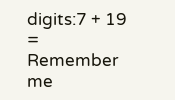digits:7 + 19 =
Remember me